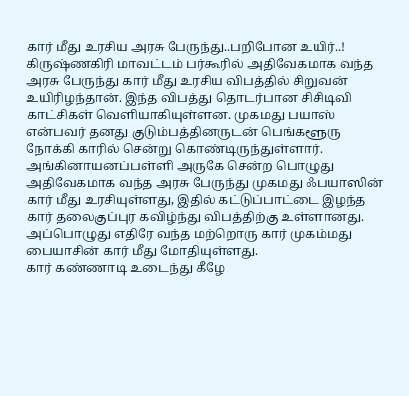கார் மீது உரசிய அரசு பேருந்து..பறிபோன உயிர்..!
கிருஷ்ணகிரி மாவட்டம் பர்கூரில் அதிவேகமாக வந்த அரசு பேருந்து கார் மீது உரசிய விபத்தில் சிறுவன் உயிரிழந்தான். இந்த விபத்து தொடர்பான சிசிடிவி காட்சிகள் வெளியாகியுள்ளன. முகமது பயாஸ் என்பவர் தனது குடும்பத்தினருடன் பெங்களூரு நோக்கி காரில் சென்று கொண்டிருந்துள்ளார்.
அங்கினாயனப்பள்ளி அருகே சென்ற பொழுது அதிவேகமாக வந்த அரசு பேருந்து முகமது ஃபயாஸின் கார் மீது உரசியுள்ளது, இதில் கட்டுப்பாட்டை இழந்த கார் தலைகுப்புர கவிழ்ந்து விபத்திற்கு உள்ளானது. அப்பொழுது எதிரே வந்த மற்றொரு கார் முகம்மது பையாசின் கார் மீது மோதியுள்ளது.
கார் கண்ணாடி உடைந்து கீழே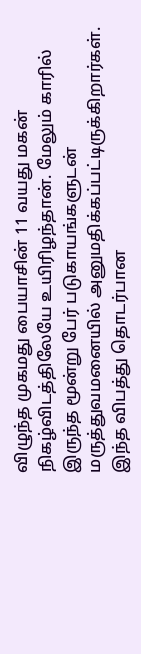விழுந்த முகமது பையாசின் 11 வயது மகன் நிகழ்விடத்திலேயே உயிரிழந்தான். மேலும் காரில் இருந்த மூன்று பேர் படுகாயங்களுடன் மருத்துவமனையில் அனுமதிக்கப்பட்டிருக்கிறார்கள். இந்த விபத்து தொடர்பான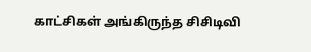காட்சிகள் அங்கிருந்த சிசிடிவி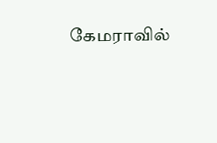கேமராவில்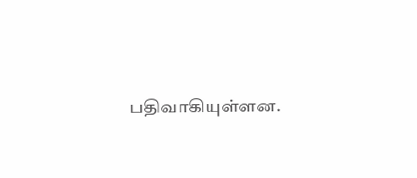பதிவாகியுள்ளன.